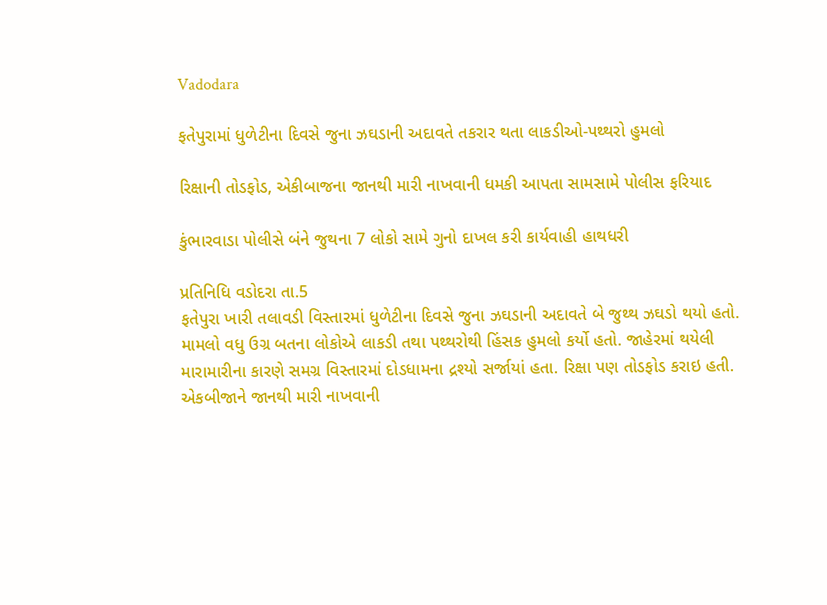Vadodara

ફતેપુરામાં ધુળેટીના દિવસે જુના ઝઘડાની અદાવતે તકરાર થતા લાકડીઓ-પથ્થરો હુમલો

રિક્ષાની તોડફોડ, એકીબાજના જાનથી મારી નાખવાની ધમકી આપતા સામસામે પોલીસ ફરિયાદ

કુંભારવાડા પોલીસે બંને જુથના 7 લોકો સામે ગુનો દાખલ કરી કાર્યવાહી હાથધરી

પ્રતિનિધિ વડોદરા તા.5
ફતેપુરા ખારી તલાવડી વિસ્તારમાં ધુળેટીના દિવસે જુના ઝઘડાની અદાવતે બે જુથ્થ ઝઘડો થયો હતો. મામલો વધુ ઉગ્ર બતના લોકોએ લાકડી તથા પથ્થરોથી હિંસક હુમલો કર્યો હતો. જાહેરમાં થયેલી મારામારીના કારણે સમગ્ર વિસ્તારમાં દોડધામના દ્રશ્યો સર્જાયાં હતા. રિક્ષા પણ તોડફોડ કરાઇ હતી. એકબીજાને જાનથી મારી નાખવાની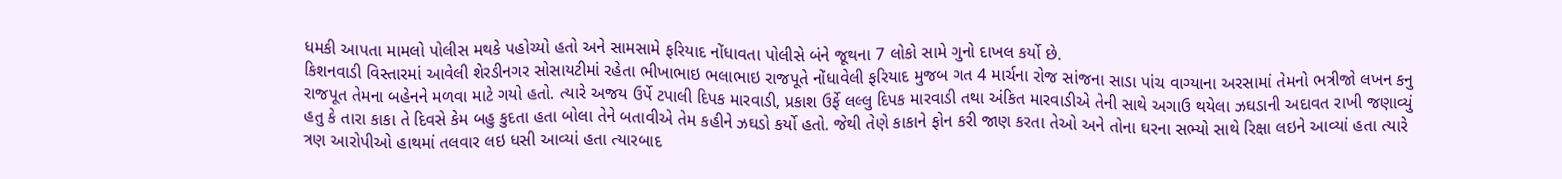ધમકી આપતા મામલો પોલીસ મથકે પહોચ્યો હતો અને સામસામે ફરિયાદ નોંધાવતા પોલીસે બંને જૂથના 7 લોકો સામે ગુનો દાખલ કર્યો છે.
કિશનવાડી વિસ્તારમાં આવેલી શેરડીનગર સોસાયટીમાં રહેતા ભીખાભાઇ ભલાભાઇ રાજપૂતે નોંધાવેલી ફરિયાદ મુજબ ગત 4 માર્ચના રોજ સાંજના સાડા પાંચ વાગ્યાના અરસામાં તેમનો ભત્રીજો લખન કનુ રાજપૂત તેમના બહેનને મળવા માટે ગયો હતો. ત્યારે અજય ઉર્પે ટપાલી દિપક મારવાડી, પ્રકાશ ઉર્ફે લલ્લુ દિપક મારવાડી તથા અંકિત મારવાડીએ તેની સાથે અગાઉ થયેલા ઝઘડાની અદાવત રાખી જણાવ્યું હતુ કે તારા કાકા તે દિવસે કેમ બહુ કુદતા હતા બોલા તેને બતાવીએ તેમ કહીને ઝઘડો કર્યો હતો. જેથી તેણે કાકાને ફોન કરી જાણ કરતા તેઓ અને તોના ઘરના સભ્યો સાથે રિક્ષા લઇને આવ્યાં હતા ત્યારે ત્રણ આરોપીઓ હાથમાં તલવાર લઇ ધસી આવ્યાં હતા ત્યારબાદ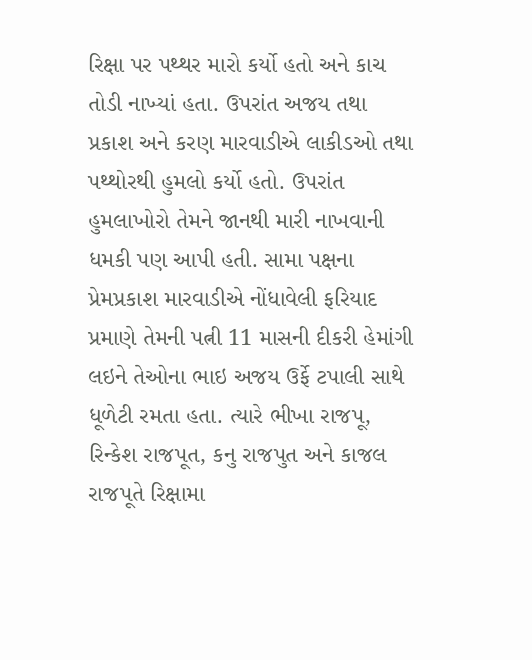રિક્ષા પર પથ્થર મારો કર્યો હતો અને કાચ તોડી નાખ્યાં હતા. ઉપરાંત અજય તથા પ્રકાશ અને કરણ મારવાડીએ લાકીડઓ તથા પથ્થોરથી હુમલો કર્યો હતો. ઉપરાંત હુમલાખોરો તેમને જાનથી મારી નાખવાની ધમકી પણ આપી હતી. સામા પક્ષના પ્રેમપ્રકાશ મારવાડીએ નોંધાવેલી ફરિયાદ પ્રમાણે તેમની પત્ની 11 માસની દીકરી હેમાંગી લઇને તેઓના ભાઇ અજય ઉર્ફે ટપાલી સાથે ધૂળેટી રમતા હતા. ત્યારે ભીખા રાજપૂ, રિન્કેશ રાજપૂત, કનુ રાજપુત અને કાજલ રાજપૂતે રિક્ષામા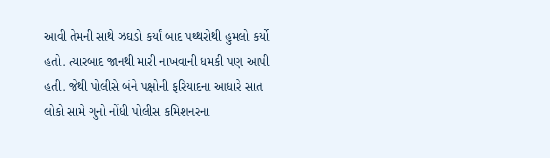આવી તેમની સાથે ઝઘડો કર્યાં બાદ પથ્થરોથી હુમલો કર્યો હતો. ત્યારબાદ જાનથી મારી નાખવાની ધમકી પણ આપી હતી. જેથી પોલીસે બંને પક્ષોની ફરિયાદના આધારે સાત લોકો સામે ગુનો નોંધી પોલીસ કમિશનરના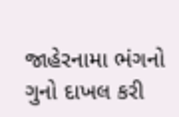જાહેરનામા ભંગનો ગુનો દાખલ કરી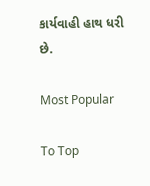કાર્યવાહી હાથ ધરી છે.

Most Popular

To Top